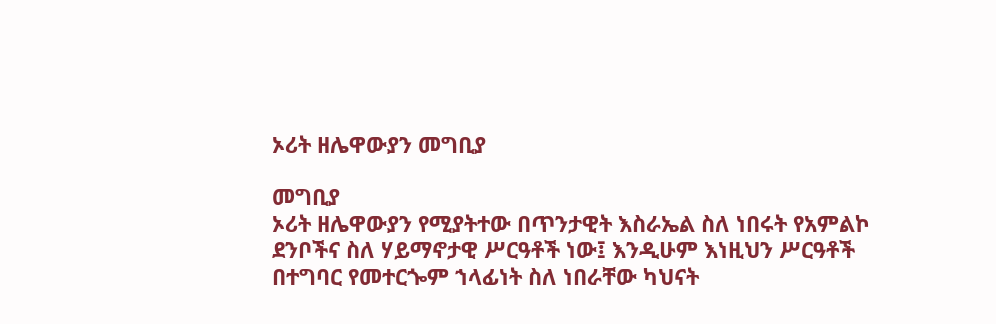ኦሪት ዘሌዋውያን መግቢያ

መግቢያ
ኦሪት ዘሌዋውያን የሚያትተው በጥንታዊት እስራኤል ስለ ነበሩት የአምልኮ ደንቦችና ስለ ሃይማኖታዊ ሥርዓቶች ነው፤ እንዲሁም እነዚህን ሥርዓቶች በተግባር የመተርጐም ኀላፊነት ስለ ነበራቸው ካህናት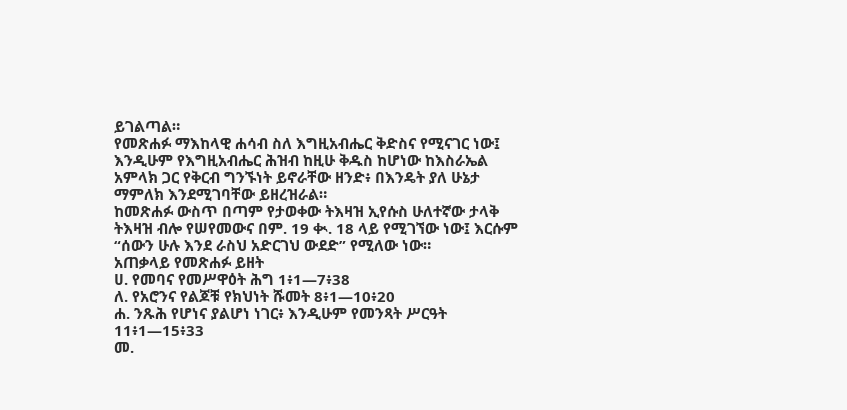ይገልጣል።
የመጽሐፉ ማእከላዊ ሐሳብ ስለ እግዚአብሔር ቅድስና የሚናገር ነው፤ እንዲሁም የእግዚአብሔር ሕዝብ ከዚሁ ቅዱስ ከሆነው ከእስራኤል አምላክ ጋር የቅርብ ግንኙነት ይኖራቸው ዘንድ፥ በእንዴት ያለ ሁኔታ ማምለክ እንደሚገባቸው ይዘረዝራል።
ከመጽሐፉ ውስጥ በጣም የታወቀው ትእዛዝ ኢየሱስ ሁለተኛው ታላቅ ትእዛዝ ብሎ የሠየመውና በም. 19 ቊ. 18 ላይ የሚገኘው ነው፤ እርሱም “ሰውን ሁሉ እንደ ራስህ አድርገህ ውደድ” የሚለው ነው።
አጠቃላይ የመጽሐፉ ይዘት
ሀ. የመባና የመሥዋዕት ሕግ 1፥1—7፥38
ለ. የአሮንና የልጆቹ የክህነት ሹመት 8፥1—10፥20
ሐ. ንጹሕ የሆነና ያልሆነ ነገር፥ እንዲሁም የመንጻት ሥርዓት 11፥1—15፥33
መ.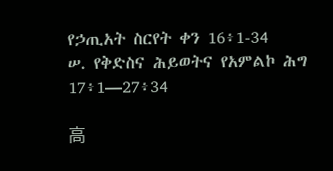የኃጢአት ስርየት ቀን 16፥1-34
ሠ. የቅድስና ሕይወትና የአምልኮ ሕግ 17፥1—27፥34

高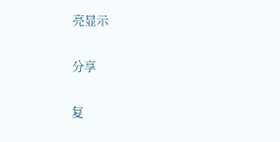亮显示

分享

复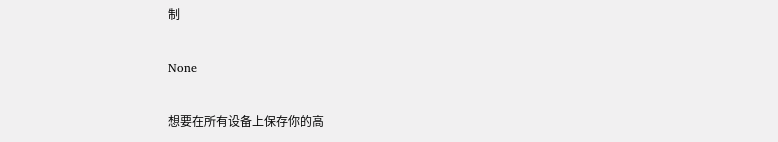制

None

想要在所有设备上保存你的高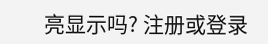亮显示吗? 注册或登录